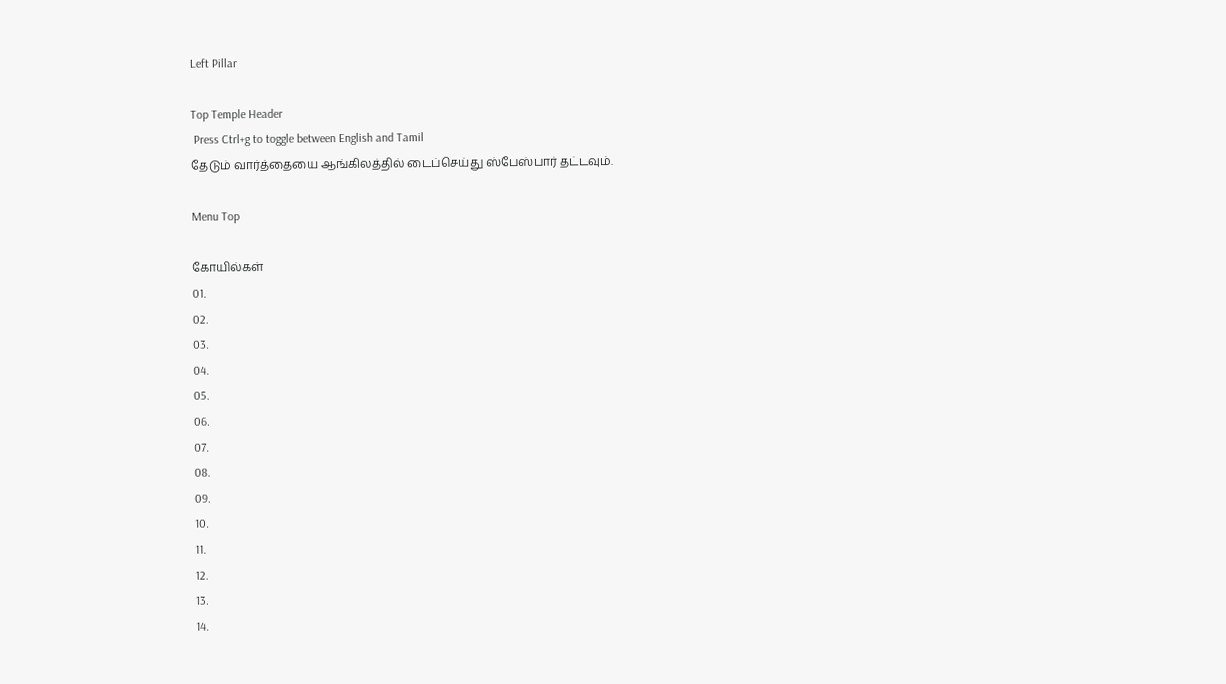Left Pillar

Top Temple Header
 Press Ctrl+g to toggle between English and Tamil
தேடும் வார்த்தையை ஆங்கிலத்தில் டைப்செய்து ஸ்பேஸ்பார் தட்டவும்.

Menu Top

கோயில்கள்
01.
02.
03.
04.
05.
06.
07.
08.
09.
10.
11.
12.
13.
14.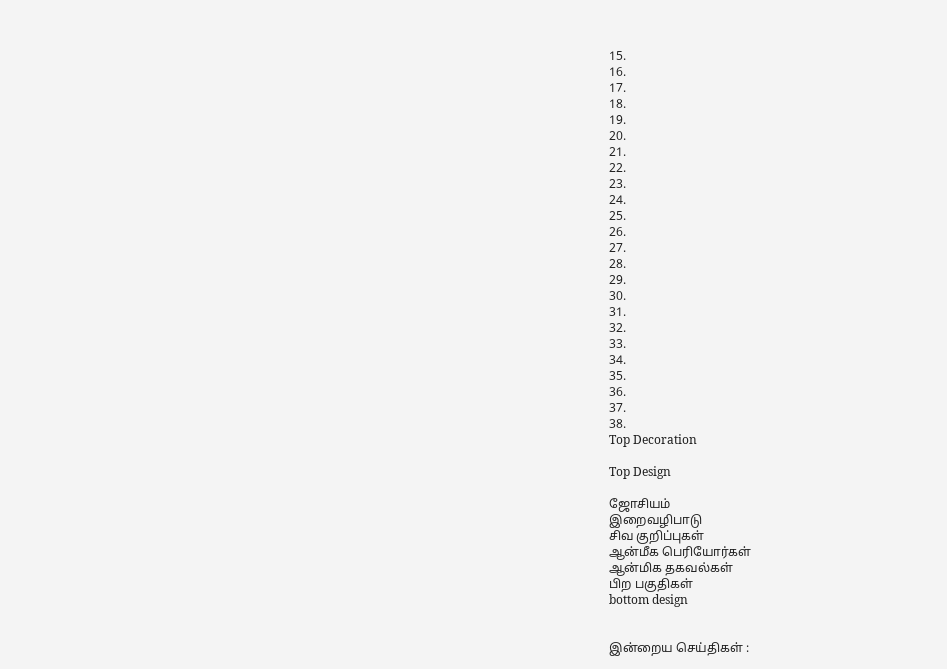15.
16.
17.
18.
19.
20.
21.
22.
23.
24.
25.
26.
27.
28.
29.
30.
31.
32.
33.
34.
35.
36.
37.
38.
Top Decoration

Top Design

ஜோசியம்
இறைவழிபாடு
சிவ குறிப்புகள்
ஆன்மீக பெரியோர்கள்
ஆன்மிக தகவல்கள்
பிற பகுதிகள்
bottom design


இன்றைய செய்திகள் :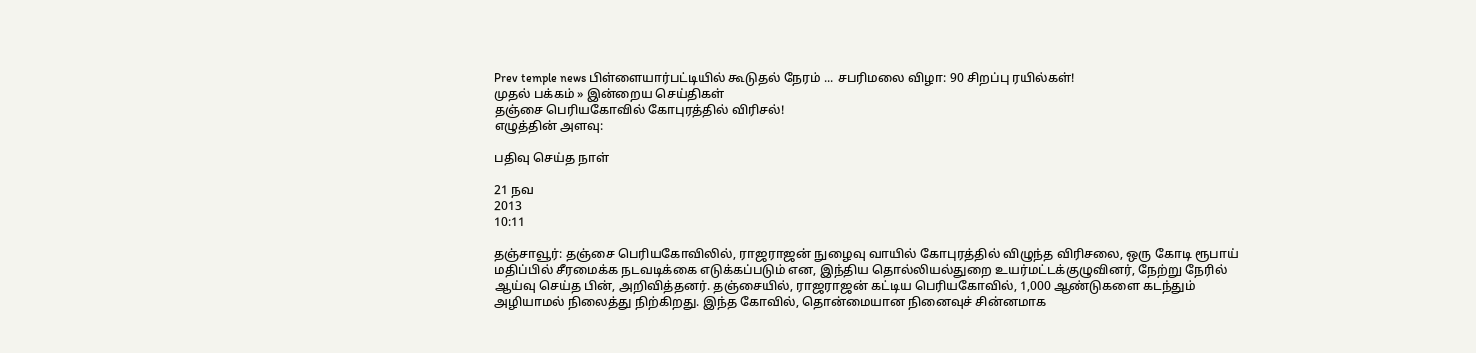Prev temple news பிள்ளையார்பட்டியில் கூடுதல் நேரம் ... சபரிமலை விழா: 90 சிறப்பு ரயில்கள்!
முதல் பக்கம் » இன்றைய செய்திகள்
தஞ்சை பெரியகோவில் கோபுரத்தில் விரிசல்!
எழுத்தின் அளவு:

பதிவு செய்த நாள்

21 நவ
2013
10:11

தஞ்சாவூர்: தஞ்சை பெரியகோவிலில், ராஜராஜன் நுழைவு வாயில் கோபுரத்தில் விழுந்த விரிசலை, ஒரு கோடி ரூபாய் மதிப்பில் சீரமைக்க நடவடிக்கை எடுக்கப்படும் என, இந்திய தொல்லியல்துறை உயர்மட்டக்குழுவினர், நேற்று நேரில் ஆய்வு செய்த பின், அறிவித்தனர். தஞ்சையில், ராஜராஜன் கட்டிய பெரியகோவில், 1,000 ஆண்டுகளை கடந்தும் அழியாமல் நிலைத்து நிற்கிறது. இந்த கோவில், தொன்மையான நினைவுச் சின்னமாக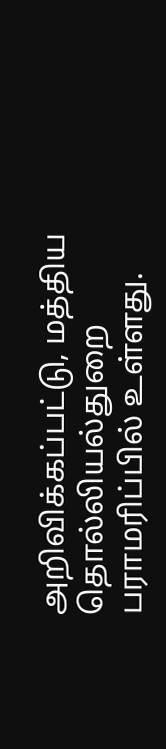அறிவிக்கப்பட்டு, மத்திய தொல்லியல்துறை பராமரிப்பில் உள்ளது.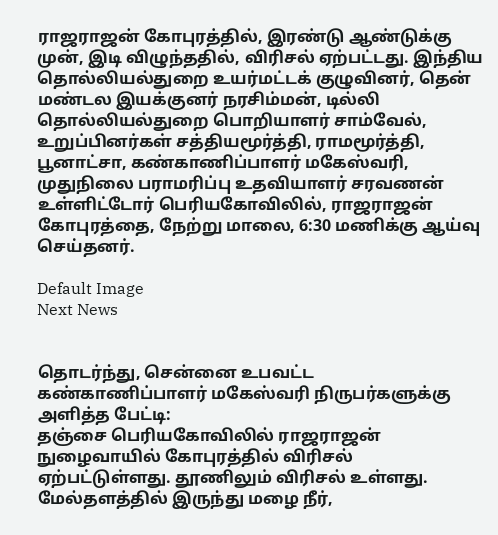ராஜராஜன் கோபுரத்தில், இரண்டு ஆண்டுக்கு முன், இடி விழுந்ததில், விரிசல் ஏற்பட்டது. இந்திய தொல்லியல்துறை உயர்மட்டக் குழுவினர், தென் மண்டல இயக்குனர் நரசிம்மன், டில்லி தொல்லியல்துறை பொறியாளர் சாம்வேல், உறுப்பினர்கள் சத்தியமூர்த்தி, ராமமூர்த்தி, பூனாட்சா, கண்காணிப்பாளர் மகேஸ்வரி, முதுநிலை பராமரிப்பு உதவியாளர் சரவணன் உள்ளிட்டோர் பெரியகோவிலில், ராஜராஜன் கோபுரத்தை, நேற்று மாலை, 6:30 மணிக்கு ஆய்வு செய்தனர்.

Default Image
Next News


தொடர்ந்து, சென்னை உபவட்ட கண்காணிப்பாளர் மகேஸ்வரி நிருபர்களுக்கு அளித்த பேட்டி:
தஞ்சை பெரியகோவிலில் ராஜராஜன் நுழைவாயில் கோபுரத்தில் விரிசல் ஏற்பட்டுள்ளது. தூணிலும் விரிசல் உள்ளது. மேல்தளத்தில் இருந்து மழை நீர்,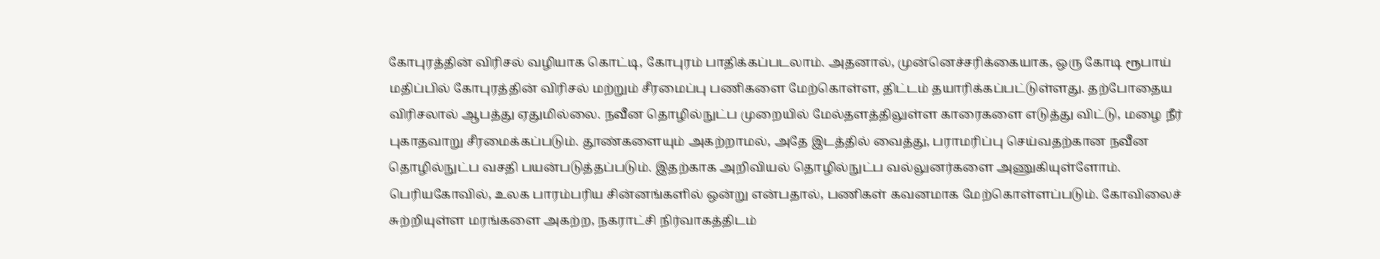கோபுரத்தின் விரிசல் வழியாக கொட்டி, கோபுரம் பாதிக்கப்படலாம். அதனால், முன்னெச்சரிக்கையாக, ஒரு கோடி ரூபாய் மதிப்பில் கோபுரத்தின் விரிசல் மற்றும் சீரமைப்பு பணிகளை மேற்கொள்ள, திட்டம் தயாரிக்கப்பட்டுள்ளது. தற்போதைய விரிசலால் ஆபத்து ஏதுமில்லை. நவீன தொழில்நுட்ப முறையில் மேல்தளத்திலுள்ள காரைகளை எடுத்து விட்டு, மழை நீர் புகாதவாறு சீரமைக்கப்படும். தூண்களையும் அகற்றாமல், அதே இடத்தில் வைத்து, பராமரிப்பு செய்வதற்கான நவீன தொழில்நுட்ப வசதி பயன்படுத்தப்படும். இதற்காக அறிவியல் தொழில்நுட்ப வல்லுனர்களை அணுகியுள்ளோம். பெரியகோவில், உலக பாரம்பரிய சின்னங்களில் ஒன்று என்பதால், பணிகள் கவனமாக மேற்கொள்ளப்படும். கோவிலைச் சுற்றியுள்ள மரங்களை அகற்ற, நகராட்சி நிர்வாகத்திடம்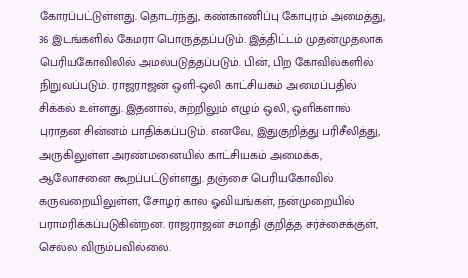கோரப்பட்டுள்ளது. தொடர்ந்து, கண்காணிப்பு கோபுரம் அமைத்து, 36 இடங்களில் கேமரா பொருத்தப்படும். இத்திட்டம் முதன்முதலாக பெரியகோவிலில் அமல்படுத்தப்படும். பின், பிற கோவில்களில் நிறுவப்படும். ராஜராஜன் ஒளி-ஒலி காட்சியகம் அமைப்பதில் சிக்கல் உள்ளது. இதனால், சுற்றிலும் எழும் ஒலி, ஒளிகளால் புராதன சின்னம் பாதிக்கப்படும். எனவே, இதுகுறித்து பரிசீலித்து, அருகிலுள்ள அரண்மனையில் காட்சியகம் அமைக்க, ஆலோசனை கூறப்பட்டுள்ளது. தஞ்சை பெரியகோவில் கருவறையிலுள்ள, சோழர் கால ஓவியங்கள், நன்முறையில் பராமரிக்கப்படுகின்றன. ராஜராஜன் சமாதி குறித்த சர்ச்சைக்குள், செல்ல விரும்பவில்லை.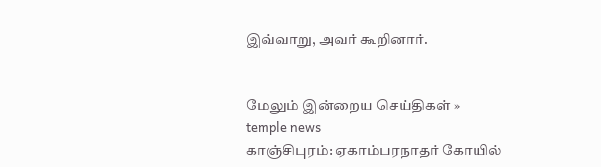இவ்வாறு, அவர் கூறினார்.


மேலும் இன்றைய செய்திகள் »
temple news
காஞ்சிபுரம்: ஏகாம்பரநாதர் கோயில்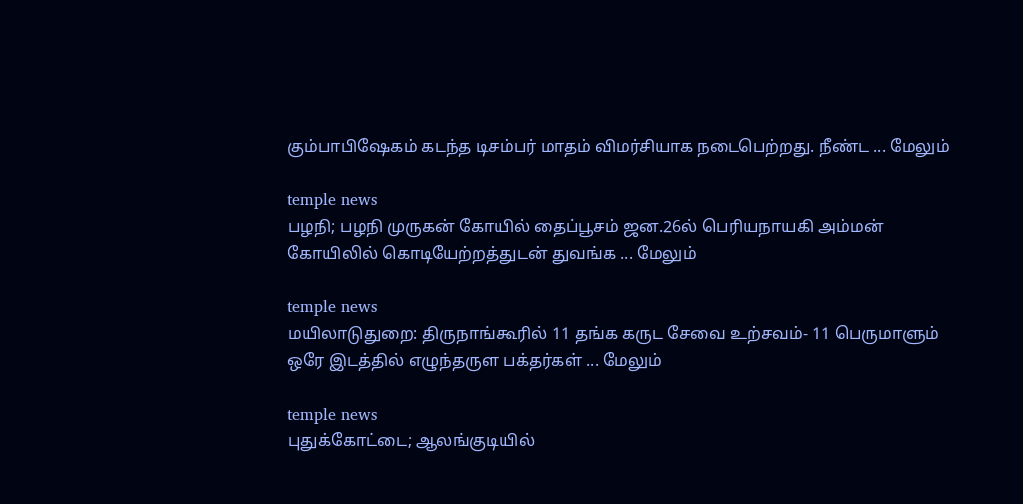கும்பாபிஷேகம் கடந்த டிசம்பர் மாதம் விமர்சியாக நடைபெற்றது. நீண்ட ... மேலும்

temple news
பழநி; பழநி முருகன் கோயில் தைப்பூசம் ஜன.26ல் பெரியநாயகி அம்மன் கோயிலில் கொடியேற்றத்துடன் துவங்க ... மேலும்

temple news
மயிலாடுதுறை: திருநாங்கூரில் 11 தங்க கருட சேவை உற்சவம்- 11 பெருமாளும் ஒரே இடத்தில் எழுந்தருள பக்தர்கள் ... மேலும்

temple news
புதுக்கோட்டை; ஆலங்குடியில்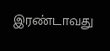இரண்டாவது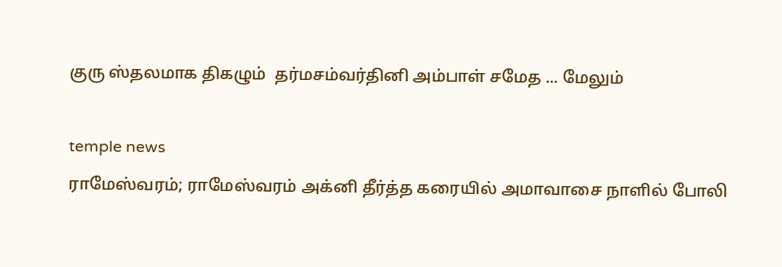குரு ஸ்தலமாக திகழும்  தர்மசம்வர்தினி அம்பாள் சமேத ... மேலும்

temple news
ராமேஸ்வரம்; ராமேஸ்வரம் அக்னி தீர்த்த கரையில் அமாவாசை நாளில் போலி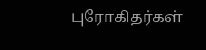புரோகிதர்கள்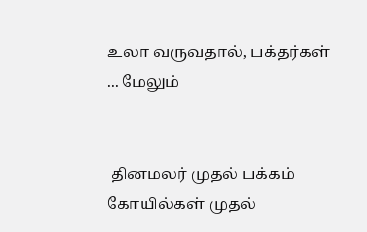உலா வருவதால், பக்தர்கள் ... மேலும்


 தினமலர் முதல் பக்கம்   கோயில்கள் முதல்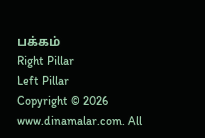பக்கம்
Right Pillar
Left Pillar
Copyright © 2026 www.dinamalar.com. All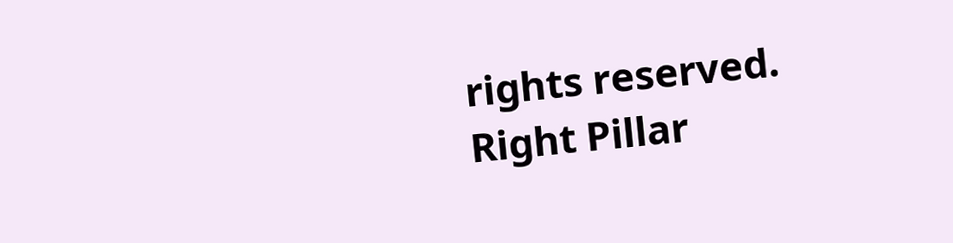rights reserved.
Right Pillar